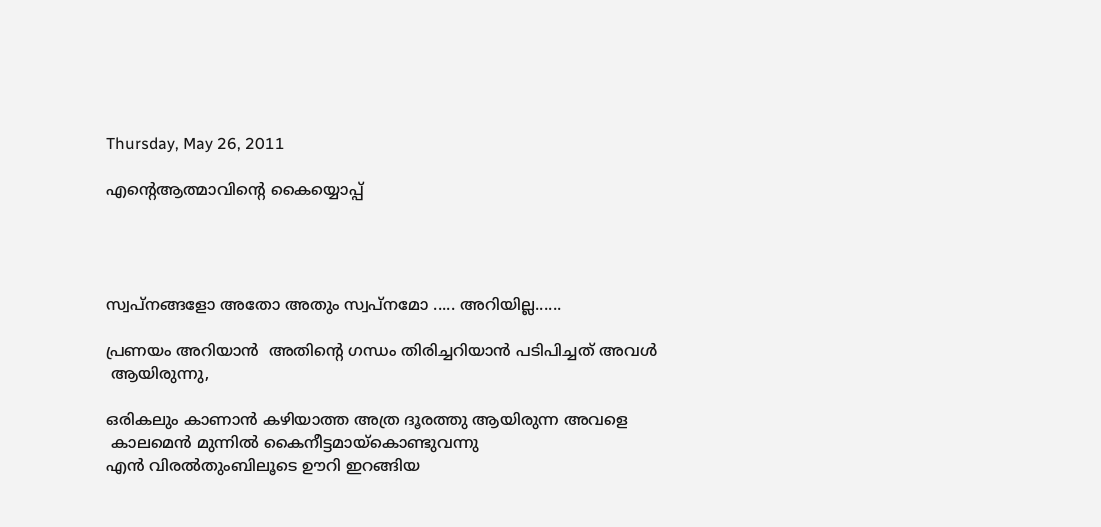Thursday, May 26, 2011

എന്‍റെആത്മാവിന്‍റെ കൈയ്യൊപ്പ്




സ്വപ്നങ്ങളോ അതോ അതും സ്വപ്നമോ ..... അറിയില്ല......

പ്രണയം അറിയാന്‍  അതിന്റെ ഗന്ധം തിരിച്ചറിയാന്‍ പടിപിച്ചത് അവള്‍
 ആയിരുന്നു,

ഒരികലും കാണാന്‍ കഴിയാത്ത അത്ര ദൂരത്തു ആയിരുന്ന അവളെ
 കാലമെന്‍ മുന്നില്‍ കൈനീട്ടമായ്കൊണ്ടുവന്നു
എന്‍ വിരല്‍തുംബിലൂടെ ഊറി ഇറങ്ങിയ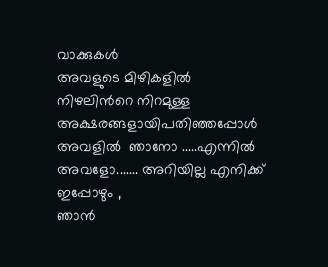വാക്കുകള്‍
അവളുടെ മിഴികളില്‍ നിഴലിന്‍റെ നിറമുള്ള അക്ഷരങ്ങളായിപതിഞ്ഞപ്പോള്‍
അവളില്‍  ഞാനോ .....എന്നില്‍  അവളോ....... അറിയില്ല എനിക്ക്  ഇപ്പോഴും ,
ഞാന്‍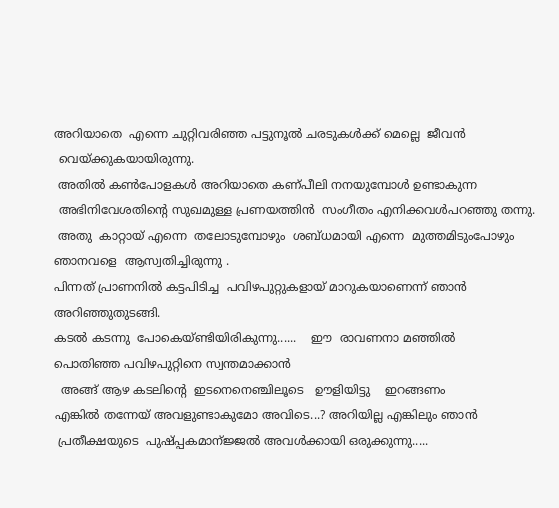അറിയാതെ  എന്നെ ചുറ്റിവരിഞ്ഞ പട്ടുനൂല്‍ ചരടുകള്‍ക്ക് മെല്ലെ  ജീവന്‍
 വെയ്ക്കുകയായിരുന്നു.
 അതില്‍ കണ്‍പോളകള്‍ അറിയാതെ കണ്പീലി നനയുമ്പോള്‍ ഉണ്ടാകുന്ന
 അഭിനിവേശതിന്റെ സുഖമുള്ള പ്രണയത്തിന്‍  സംഗീതം എനിക്കവള്‍പറഞ്ഞു തന്നു.
 അതു  കാറ്റായ് എന്നെ  തലോടുമ്പോഴും  ശബ്ധമായി എന്നെ  മുത്തമിടുംപോഴും
ഞാനവളെ  ആസ്വതിച്ചിരുന്നു .
പിന്നത് പ്രാണനില്‍ കട്ടപിടിച്ച  പവിഴപുറ്റുകളായ്‌ മാറുകയാണെന്ന് ഞാന്‍
അറിഞ്ഞുതുടങ്ങി.
കടല്‍ കടന്നു  പോകെയ്ണ്ടിയിരികുന്നു......    ഈ  രാവണനാ മഞ്ഞില്‍
പൊതിഞ്ഞ പവിഴപുറ്റിനെ സ്വന്തമാക്കാന്‍
  അങ്ങ് ആഴ കടലിന്‍റെ  ഇടനെനെഞ്ചിലൂടെ   ഊളിയിട്ടു    ഇറങ്ങണം
എങ്കില്‍ തന്നേയ് അവളുണ്ടാകുമോ അവിടെ...? അറിയില്ല എങ്കിലും ഞാന്‍
 പ്രതീക്ഷയുടെ  പുഷ്പ്പകമാന്ജ്ജല്‍ അവള്‍ക്കായി ഒരുക്കുന്നു.....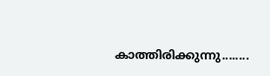കാത്തിരിക്കുന്നു........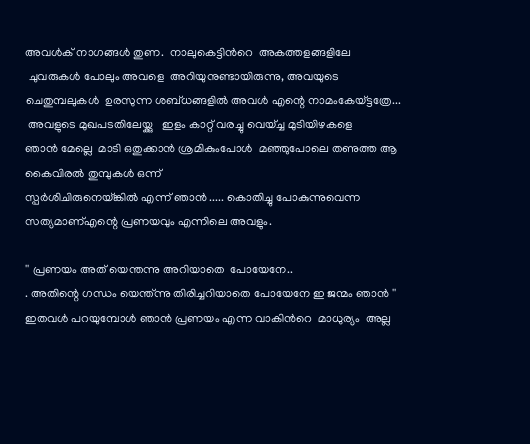അവള്‍ക് നാഗങ്ങള്‍ തുണ.  നാലുകെട്ടിന്‍റെ  അകത്തളങ്ങളിലേ
 ചുവരുകള്‍ പോലും അവളെ  അറിയുനുണ്ടായിരുന്നു, അവയുടെ
ചെതുമ്പലുകള്‍  ഉരസുന്ന ശബ്ധങ്ങളില്‍ അവള്‍ എന്റെ നാമംകേയ്ട്ടത്രേ...
 അവളുടെ മുഖപടതിലേയ്ക്കു   ഇളം കാറ്റ് വരച്ചു വെയ്ച്ച മുടിയിഴകളെ
ഞാന്‍ മേല്ലെ  മാടി ഒതുക്കാന്‍ ശ്രമികുംപോള്‍  മഞ്ഞുപോലെ തണുത്ത ആ
കൈവിരല്‍ തുമ്പുകള്‍ ഒന്ന്
സ്പര്‍ശിചിരുനെയ്ങ്കില്‍ എന്ന് ഞാന്‍ ..... കൊതിച്ചു പോകുന്നുവെന്ന
സത്യമാണ്‌എന്റെ പ്രണയവും എന്നിലെ അവളും.

'' പ്രണയം അത് യെന്തന്നു അറിയാതെ  പോയേനേ..
. അതിന്റെ ഗന്ധം യെന്ത്ന്നു തിരിച്ചറിയാതെ പോയേനേ ഇ ജന്മം ഞാന്‍ ''
ഇതവള്‍ പറയുമ്പോള്‍ ഞാന്‍ പ്രണയം എന്ന വാകിന്‍റെ  മാധുര്യം  അല്ല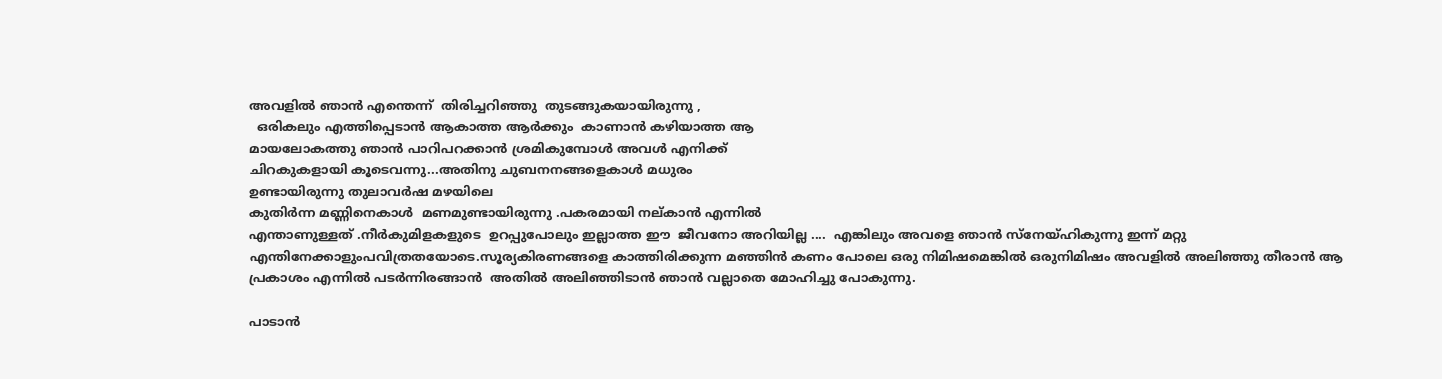അവളില്‍ ഞാന്‍ എന്തെന്ന്  തിരിച്ചറിഞ്ഞു  തുടങ്ങുകയായിരുന്നു ,
  ഒരികലും എത്തിപ്പെടാന്‍ ആകാത്ത ആര്‍ക്കും  കാണാന്‍ കഴിയാത്ത ആ
മായലോകത്തു ഞാന്‍ പാറിപറക്കാന്‍ ശ്രമികുമ്പോള്‍ അവള്‍ എനിക്ക്
ചിറകുകളായി കൂടെവന്നു...അതിനു ചുബനനങ്ങളെകാള്‍ മധുരം
ഉണ്ടായിരുന്നു തുലാവര്‍ഷ മഴയിലെ
കുതിര്‍ന്ന മണ്ണിനെകാള്‍  മണമുണ്ടായിരുന്നു .പകരമായി നല്കാന്‍ എന്നില്‍
എന്താണുള്ളത് .നീര്‍കുമിളകളുടെ  ഉറപ്പുപോലും ഇല്ലാത്ത ഈ  ജീവനോ അറിയില്ല ....  എങ്കിലും അവളെ ഞാന്‍ സ്നേയ്ഹികുന്നു ഇന്ന് മറ്റു എന്തിനേക്കാളുംപവിത്രതയോടെ.സൂര്യകിരണങ്ങളെ കാത്തിരിക്കുന്ന മഞ്ഞിന്‍ കണം പോലെ ഒരു നിമിഷമെങ്കില്‍ ഒരുനിമിഷം അവളില്‍ അലിഞ്ഞു തീരാന്‍ ആ പ്രകാശം എന്നില്‍ പടര്‍ന്നിരങ്ങാന്‍  അതില്‍ അലിഞ്ഞിടാന്‍ ഞാന്‍ വല്ലാതെ മോഹിച്ചു പോകുന്നു.

പാടാന്‍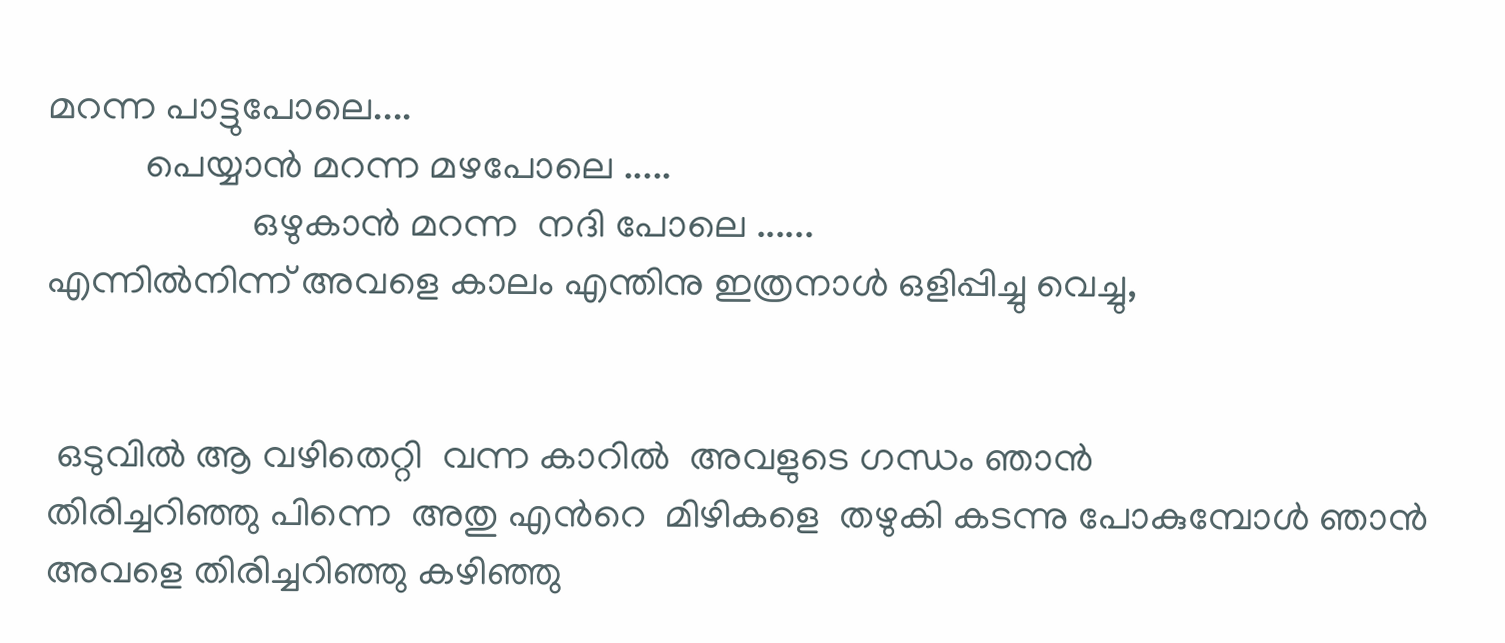മറന്ന പാട്ടുപോലെ....
          പെയ്യാന്‍ മറന്ന മഴപോലെ .....
                     ഒഴുകാന്‍ മറന്ന  നദി പോലെ ......
എന്നില്‍നിന്ന് അവളെ കാലം എന്തിനു ഇത്രനാള്‍ ഒളിപ്പിച്ചു വെച്ചു,


 ഒടുവില്‍ ആ വഴിതെറ്റി  വന്ന കാറില്‍  അവളുടെ ഗന്ധം ഞാന്‍
തിരിച്ചറിഞ്ഞു പിന്നെ  അതു എന്‍റെ  മിഴികളെ  തഴുകി കടന്നു പോകുമ്പോള്‍ ഞാന്‍ അവളെ തിരിച്ചറിഞ്ഞു കഴിഞ്ഞു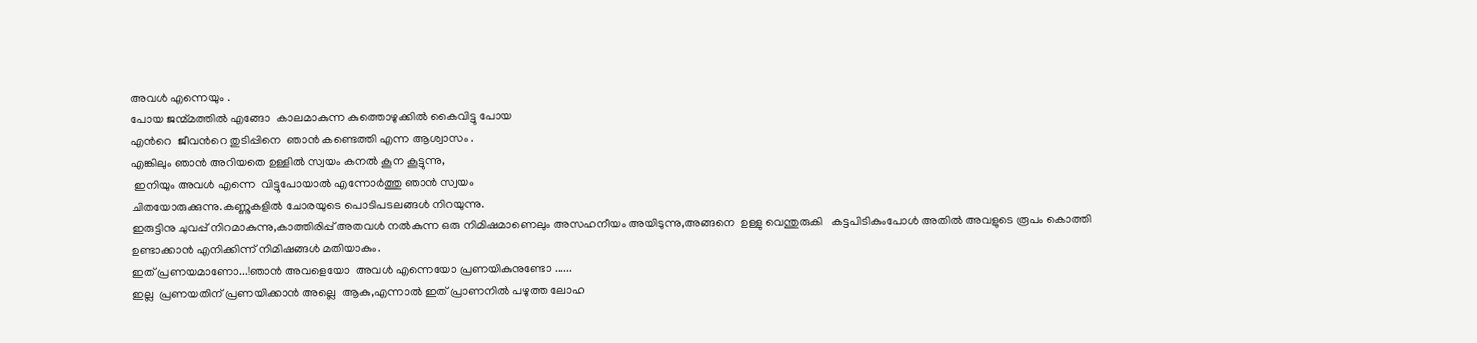അവള്‍ എന്നെയും .
പോയ ജന്മ്മത്തില്‍ എങ്ങോ  കാലമാകുന്ന കുത്തൊഴുക്കില്‍ കൈവിട്ടു പോയ
എന്‍റെ  ജീവന്‍റെ തുടിപ്പിനെ  ഞാന്‍ കണ്ടെത്തി എന്ന ആശ്വാസം .
എങ്കിലും ഞാന്‍ അറിയതെ ഉള്ളില്‍ സ്വയം കനല്‍ കൂന കൂട്ടുന്നു,
 ഇനിയും അവള്‍ എന്നെ  വിട്ടുപോയാല്‍ എന്നോര്‍ത്തു ഞാന്‍ സ്വയം
ചിതയോരുക്കുന്നു.കണ്ണുകളില്‍ ചോരയുടെ പൊടിപടലങ്ങള്‍ നിറയുന്നു.
ഇരുട്ടിനു ചുവപ്പ് നിറമാകുന്നു,കാത്തിരിപ്പ്‌ അതവള്‍ നല്‍കുന്ന ഒരു നിമിഷമാണെലും അസഹനീയം അയിടുന്നു,അങ്ങനെ  ഉള്ളു വെന്തുരുകി   കട്ടപിടികുംപോള്‍ അതില്‍ അവളുടെ രൂപം കൊത്തി
ഉണ്ടാക്കാന്‍ എനിക്കിന്ന് നിമിഷങ്ങള്‍ മതിയാകും.
ഇത് പ്രണയമാണോ...!ഞാന്‍ അവളെയോ  അവള്‍ എന്നെയോ പ്രണയികുനുണ്ടോ ......
ഇല്ല  പ്രണയതിന് പ്രണയിക്കാന്‍ അല്ലെ  ആകു,എന്നാല്‍ ഇത് പ്രാണനില്‍ പഴുത്ത ലോഹ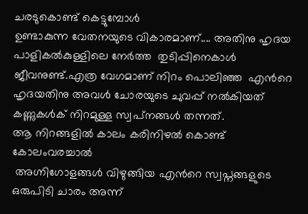ചരടുകൊണ്ട് കെട്ടുമ്പോള്‍
ഉണ്ടാകുന്ന വേതനയുടെ വികാരമാണ്.... അതിനു ഹൃദയ പാളികല്‍കുള്ളിലെ നേര്‍ത്ത  തുടിപ്പിനെകാള്‍ ജീവനുണ്ട്.എത്ര വേഗമാണ് നിറം പൊലിഞ്ഞ  എന്‍റെ ഹൃദയതിനു അവള്‍ ചോരയുടെ ചുവപ്പ് നല്‍കിയത് കണ്ണുകള്‍ക് നിറമുള്ള സ്വപ്‌നങ്ങള്‍ തന്നത്.
ആ നിറങ്ങളില്‍ കാലം കരിനിഴല്‍ കൊണ്ട് കോലംവരച്ചാല്‍
 അഗ്നിഗോളങ്ങള്‍ വിഴുങ്ങിയ എന്‍റെ സ്വപ്നങ്ങളുടെ ഒരുപിടി ചാരം അന്ന്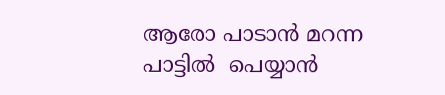ആരോ പാടാന്‍ മറന്ന പാട്ടില്‍  പെയ്യാന്‍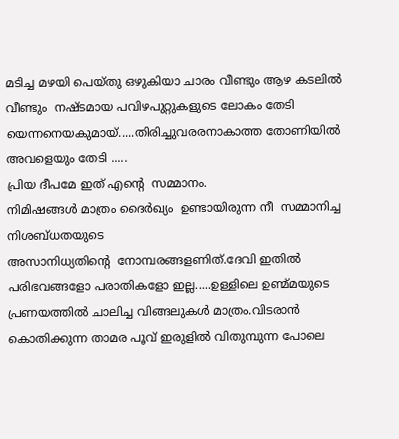മടിച്ച മഴയി പെയ്തു ഒഴുകിയാ ചാരം വീണ്ടും ആഴ കടലില്‍ വീണ്ടും  നഷ്‌ടമായ പവിഴപുറ്റുകളുടെ ലോകം തേടി യെന്നനെയകുമായ്.....തിരിച്ചുവരരനാകാത്ത തോണിയില്‍ അവളെയും തേടി .....
പ്രിയ ദീപമേ ഇത് എന്‍റെ  സമ്മാനം.
നിമിഷങ്ങള്‍ മാത്രം ദൈര്‍ഖ്യം  ഉണ്ടായിരുന്ന നീ  സമ്മാനിച്ച  നിശബ്ധതയുടെ
അസാനിധ്യതിന്റെ  നോമ്പരങ്ങളണിത്.ദേവി ഇതില്‍ പരിഭവങ്ങളോ പരാതികളോ ഇല്ല.....ഉള്ളിലെ ഉണ്മ്മയുടെ പ്രണയത്തില്‍ ചാലിച്ച വിങ്ങലുകള്‍ മാത്രം.വിടരാന്‍ കൊതിക്കുന്ന താമര പൂവ് ഇരുളില്‍ വിതുമ്പുന്ന പോലെ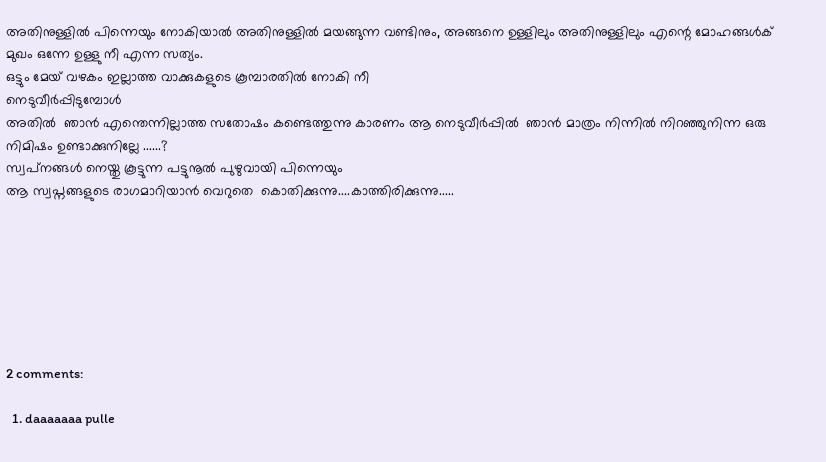അതിനുള്ളില്‍ പിന്നെയും നോകിയാല്‍ അതിനുള്ളില്‍ മയങ്ങുന്ന വണ്ടിനും, അങ്ങനെ ഉള്ളിലും അതിനുള്ളിലും എന്റെ മോഹങ്ങള്‍ക് മുഖം ഒന്നേ ഉള്ളു നീ എന്ന സത്യം.
ഒട്ടും മേയ് വഴകം ഇല്ലാത്ത വാക്കുകളുടെ കൂമ്പാരതില്‍ നോകി നീ
നെടുവീര്‍പ്പിടുമ്പോള്‍
അതില്‍  ഞാന്‍ എന്തെന്നില്ലാത്ത സതോഷം കണ്ടെത്തുന്നു കാരണം ആ നെടുവീര്‍പ്പില്‍  ഞാന്‍ മാത്രം നിന്നില്‍ നിറഞ്ഞുനിന്ന ഒരു നിമിഷം ഉണ്ടാക്കുനില്ലേ ......?
സ്വപ്‌നങ്ങള്‍ നെയ്തു കൂട്ടുന്ന പട്ടുനൂല്‍ പുഴുവായി പിന്നെയും
ആ സ്വപ്നങ്ങളുടെ രാഗമാറിയാന്‍ വെറുതെ  കൊതിക്കുന്നു....കാത്തിരിക്കുന്നു.....







2 comments:

  1. daaaaaaa pulle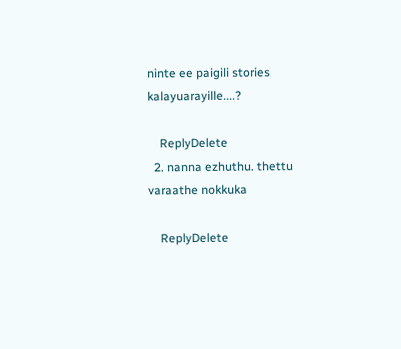ninte ee paigili stories kalayuarayille....?

    ReplyDelete
  2. nanna ezhuthu. thettu varaathe nokkuka

    ReplyDelete